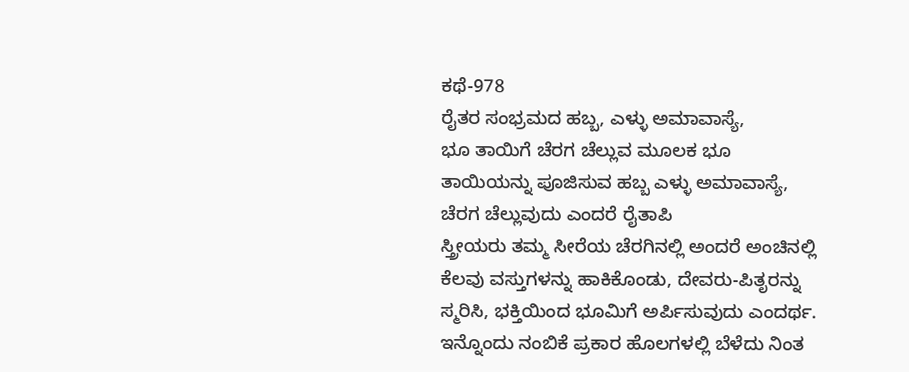ಕಥೆ-978
ರೈತರ ಸಂಭ್ರಮದ ಹಬ್ಬ, ಎಳ್ಳು ಅಮಾವಾಸ್ಯೆ,
ಭೂ ತಾಯಿಗೆ ಚೆರಗ ಚೆಲ್ಲುವ ಮೂಲಕ ಭೂ ತಾಯಿಯನ್ನು ಪೂಜಿಸುವ ಹಬ್ಬ ಎಳ್ಳು ಅಮಾವಾಸ್ಯೆ, ಚೆರಗ ಚೆಲ್ಲುವುದು ಎಂದರೆ ರೈತಾಪಿ
ಸ್ತ್ರೀಯರು ತಮ್ಮ ಸೀರೆಯ ಚೆರಗಿನಲ್ಲಿ ಅಂದರೆ ಅಂಚಿನಲ್ಲಿ ಕೆಲವು ವಸ್ತುಗಳನ್ನು ಹಾಕಿಕೊಂಡು, ದೇವರು-ಪಿತೃರನ್ನು ಸ್ಮರಿಸಿ, ಭಕ್ತಿಯಿಂದ ಭೂಮಿಗೆ ಅರ್ಪಿಸುವುದು ಎಂದರ್ಥ.
ಇನ್ನೊಂದು ನಂಬಿಕೆ ಪ್ರಕಾರ ಹೊಲಗಳಲ್ಲಿ ಬೆಳೆದು ನಿಂತ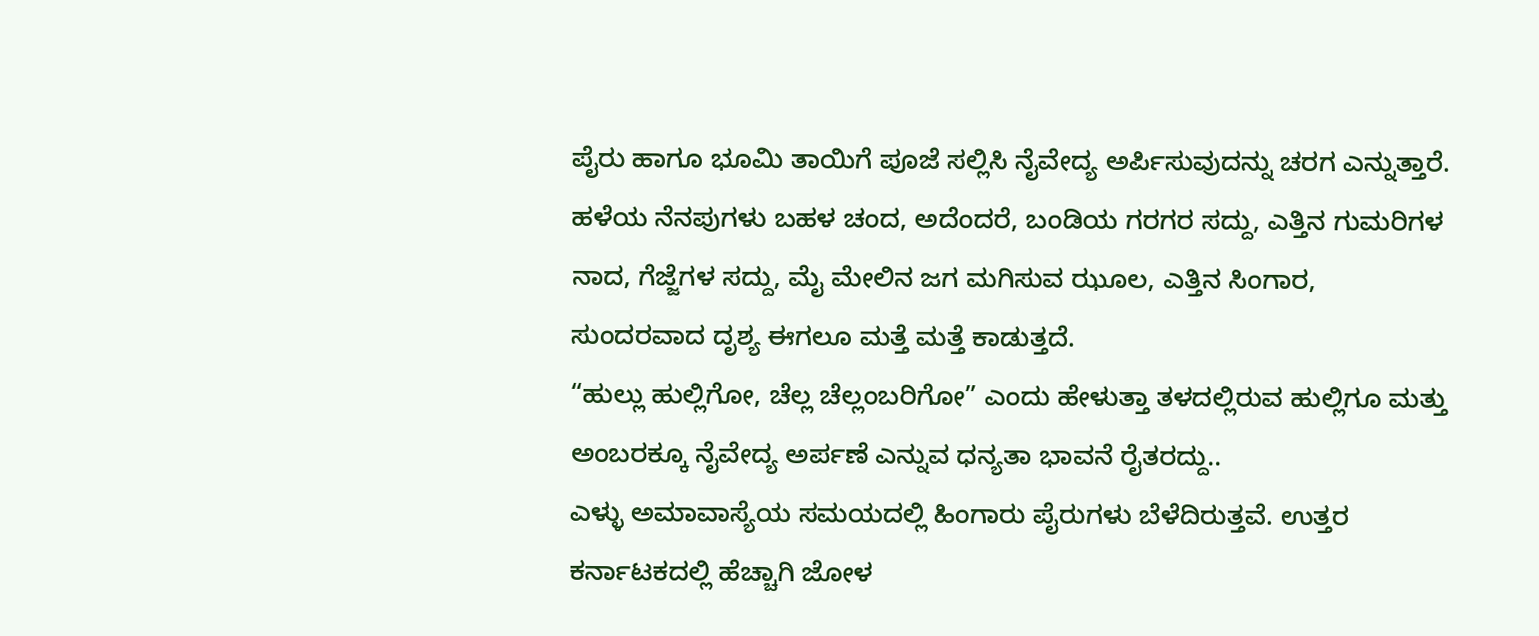ಪೈರು ಹಾಗೂ ಭೂಮಿ ತಾಯಿಗೆ ಪೂಜೆ ಸಲ್ಲಿಸಿ ನೈವೇದ್ಯ ಅರ್ಪಿಸುವುದನ್ನು ಚರಗ ಎನ್ನುತ್ತಾರೆ.
ಹಳೆಯ ನೆನಪುಗಳು ಬಹಳ ಚಂದ, ಅದೆಂದರೆ, ಬಂಡಿಯ ಗರಗರ ಸದ್ದು, ಎತ್ತಿನ ಗುಮರಿಗಳ ನಾದ, ಗೆಜ್ಜೆಗಳ ಸದ್ದು, ಮೈ ಮೇಲಿನ ಜಗ ಮಗಿಸುವ ಝೂಲ, ಎತ್ತಿನ ಸಿಂಗಾರ, ಸುಂದರವಾದ ದೃಶ್ಯ ಈಗಲೂ ಮತ್ತೆ ಮತ್ತೆ ಕಾಡುತ್ತದೆ.
“ಹುಲ್ಲು ಹುಲ್ಲಿಗೋ, ಚೆಲ್ಲ ಚೆಲ್ಲಂಬರಿಗೋ” ಎಂದು ಹೇಳುತ್ತಾ ತಳದಲ್ಲಿರುವ ಹುಲ್ಲಿಗೂ ಮತ್ತು ಅಂಬರಕ್ಕೂ ನೈವೇದ್ಯ ಅರ್ಪಣೆ ಎನ್ನುವ ಧನ್ಯತಾ ಭಾವನೆ ರೈತರದ್ದು..
ಎಳ್ಳು ಅಮಾವಾಸ್ಯೆಯ ಸಮಯದಲ್ಲಿ ಹಿಂಗಾರು ಪೈರುಗಳು ಬೆಳೆದಿರುತ್ತವೆ. ಉತ್ತರ ಕರ್ನಾಟಕದಲ್ಲಿ ಹೆಚ್ಚಾಗಿ ಜೋಳ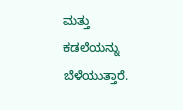ಮತ್ತು ಕಡಲೆಯನ್ನು ಬೆಳೆಯುತ್ತಾರೆ.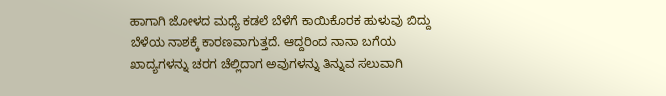ಹಾಗಾಗಿ ಜೋಳದ ಮಧ್ಯೆ ಕಡಲೆ ಬೆಳೆಗೆ ಕಾಯಿಕೊರಕ ಹುಳುವು ಬಿದ್ದು ಬೆಳೆಯ ನಾಶಕ್ಕೆ ಕಾರಣವಾಗುತ್ತದೆ. ಆದ್ದರಿಂದ ನಾನಾ ಬಗೆಯ ಖಾದ್ಯಗಳನ್ನು ಚರಗ ಚೆಲ್ಲಿದಾಗ ಅವುಗಳನ್ನು ತಿನ್ನುವ ಸಲುವಾಗಿ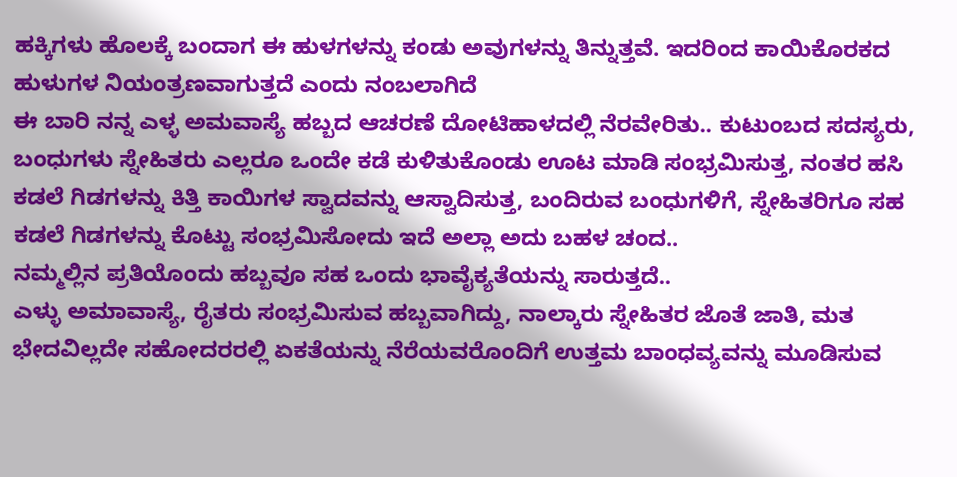ಹಕ್ಕಿಗಳು ಹೊಲಕ್ಕೆ ಬಂದಾಗ ಈ ಹುಳಗಳನ್ನು ಕಂಡು ಅವುಗಳನ್ನು ತಿನ್ನುತ್ತವೆ. ಇದರಿಂದ ಕಾಯಿಕೊರಕದ ಹುಳುಗಳ ನಿಯಂತ್ರಣವಾಗುತ್ತದೆ ಎಂದು ನಂಬಲಾಗಿದೆ
ಈ ಬಾರಿ ನನ್ನ ಎಳ್ಳ ಅಮವಾಸ್ಯೆ ಹಬ್ಬದ ಆಚರಣೆ ದೋಟಿಹಾಳದಲ್ಲಿ ನೆರವೇರಿತು.. ಕುಟುಂಬದ ಸದಸ್ಯರು, ಬಂಧುಗಳು ಸ್ನೇಹಿತರು ಎಲ್ಲರೂ ಒಂದೇ ಕಡೆ ಕುಳಿತುಕೊಂಡು ಊಟ ಮಾಡಿ ಸಂಭ್ರಮಿಸುತ್ತ, ನಂತರ ಹಸಿ ಕಡಲೆ ಗಿಡಗಳನ್ನು ಕಿತ್ತಿ ಕಾಯಿಗಳ ಸ್ವಾದವನ್ನು ಆಸ್ವಾದಿಸುತ್ತ, ಬಂದಿರುವ ಬಂಧುಗಳಿಗೆ, ಸ್ನೇಹಿತರಿಗೂ ಸಹ ಕಡಲೆ ಗಿಡಗಳನ್ನು ಕೊಟ್ಟು ಸಂಭ್ರಮಿಸೋದು ಇದೆ ಅಲ್ಲಾ ಅದು ಬಹಳ ಚಂದ..
ನಮ್ಮಲ್ಲಿನ ಪ್ರತಿಯೊಂದು ಹಬ್ಬವೂ ಸಹ ಒಂದು ಭಾವೈಕ್ಯತೆಯನ್ನು ಸಾರುತ್ತದೆ..
ಎಳ್ಳು ಅಮಾವಾಸ್ಯೆ, ರೈತರು ಸಂಭ್ರಮಿಸುವ ಹಬ್ಬವಾಗಿದ್ದು, ನಾಲ್ಕಾರು ಸ್ನೇಹಿತರ ಜೊತೆ ಜಾತಿ, ಮತ ಭೇದವಿಲ್ಲದೇ ಸಹೋದರರಲ್ಲಿ ಏಕತೆಯನ್ನು ನೆರೆಯವರೊಂದಿಗೆ ಉತ್ತಮ ಬಾಂಧವ್ಯವನ್ನು ಮೂಡಿಸುವ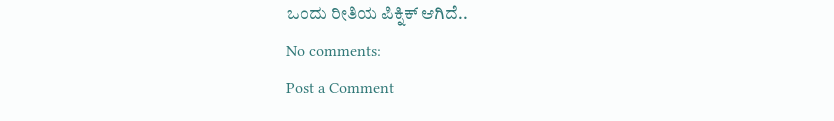ಒಂದು ರೀತಿಯ ಪಿಕ್ನಿಕ್ ಆಗಿದೆ..
No comments:
Post a Comment